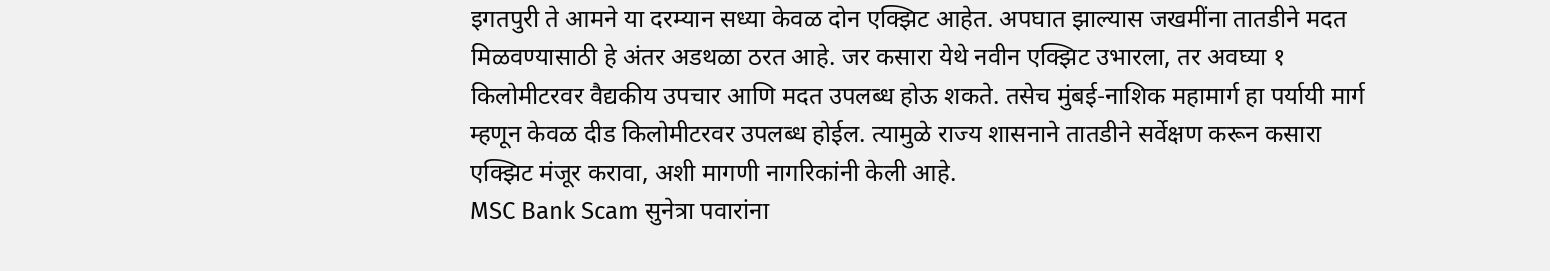इगतपुरी ते आमने या दरम्यान सध्या केवळ दोन एक्झिट आहेत. अपघात झाल्यास जखमींना तातडीने मदत मिळवण्यासाठी हे अंतर अडथळा ठरत आहे. जर कसारा येथे नवीन एक्झिट उभारला, तर अवघ्या १ किलोमीटरवर वैद्यकीय उपचार आणि मदत उपलब्ध होऊ शकते. तसेच मुंबई-नाशिक महामार्ग हा पर्यायी मार्ग म्हणून केवळ दीड किलोमीटरवर उपलब्ध होईल. त्यामुळे राज्य शासनाने तातडीने सर्वेक्षण करून कसारा एक्झिट मंजूर करावा, अशी मागणी नागरिकांनी केली आहे.
MSC Bank Scam सुनेत्रा पवारांना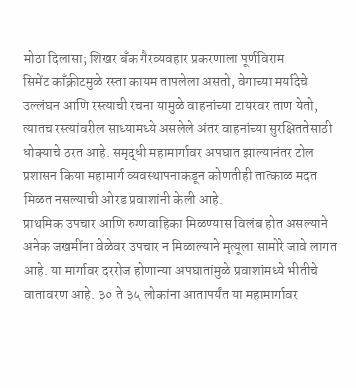मोठा दिलासा; शिखर बँक गैरव्यवहार प्रकरणाला पूर्णविराम
सिमेंट काँक्रीटमुळे रस्ता कायम तापलेला असतो, वेगाच्या मर्यादेचे उल्लंघन आणि रस्त्याची रचना यामुळे वाहनांच्या टायरवर ताण येतो, त्यातच रस्त्यांवरील साध्यामध्ये असलेले अंतर वाहनांच्या सुरक्षिततेसाठी धोक्याचे ठरत आहे. समृद्धी महामार्गावर अपघात झाल्यानंतर टोल प्रशासन किया महामार्ग व्यवस्थापनाकडून कोणतीही तात्काळ मदत मिळत नसल्याची ओरड प्रवाशांनी केली आहे.
प्राथमिक उपचार आणि रुग्णवाहिका मिळण्यास विलंब होत असल्याने अनेक जखमींना वेळेवर उपचार न मिळाल्याने मृत्यूला सामोरे जावे लागत आहे. या मार्गावर दररोज होणान्या अपघातांमुळे प्रवाशांमध्ये भीतीचे वातावरण आहे. ३० ते ३५ लोकांना आतापर्यंत या महामार्गावर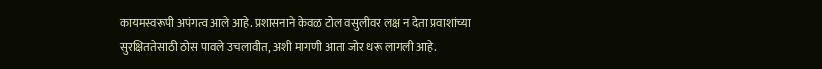कायमस्वरूपी अपंगत्व आले आहे. प्रशासनाने केवळ टोल वसुलीवर लक्ष न देता प्रवाशांच्या सुरक्षिततेसाठी ठोस पावले उचलावीत, अशी मागणी आता जोर धरू लागली आहे.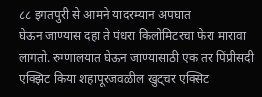८८ इगतपुरी से आमने यादरम्यान अपघात
घेऊन जाण्यास दहा ते पंधरा किलोमिटरचा फेरा मारावा लागतो. रुग्णालयात घेऊन जाण्यासाठी एक तर पिंप्रीसदी एक्झिट किया शहापूरजवळील खुट्चर एक्सिट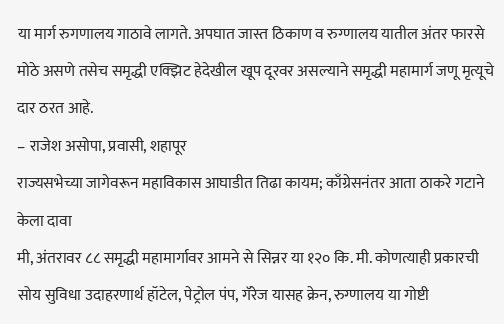या मार्ग रुगणालय गाठावे लागते. अपघात जास्त ठिकाण व रुग्णालय यातील अंतर फारसे मोठे असणे तसेच समृद्धी एक्झिट हेदेखील खूप दूरवर असल्याने समृद्धी महामार्ग जणू मृत्यूचे दार ठरत आहे.
– राजेश असोपा, प्रवासी, शहापूर
राज्यसभेच्या जागेवरून महाविकास आघाडीत तिढा कायम; काँग्रेसनंतर आता ठाकरे गटाने केला दावा
मी, अंतरावर ८८ समृद्धी महामार्गावर आमने से सिन्नर या १२० कि. मी. कोणत्याही प्रकारची सोय सुविधा उदाहरणार्थ हॉटेल, पेट्रोल पंप, गॅरेज यासह क्रेन, रुग्णालय या गोष्टी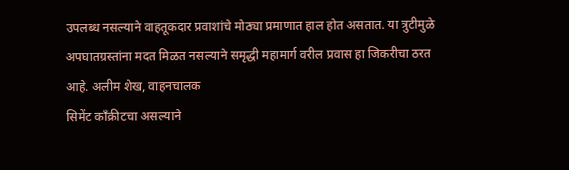उपलब्ध नसल्याने वाहतूकदार प्रवाशांचे मोठ्या प्रमाणात हाल होत असतात. या त्रुटीमुळे अपघातग्रस्तांना मदत मिळत नसल्याने समृद्धी महामार्ग वरील प्रवास हा जिकरीचा ठरत आहे. अलीम शेख, वाहनचालक
सिमेंट काँक्रीटचा असल्याने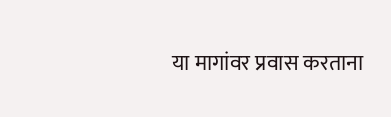या मागांवर प्रवास करताना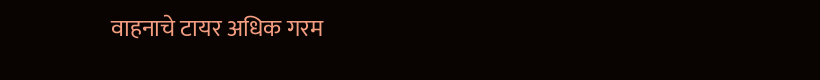वाहनाचे टायर अधिक गरम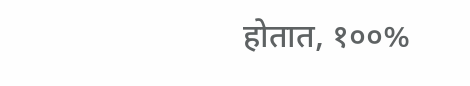होतात, १००%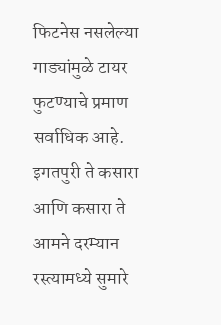फिटनेस नसलेल्या गाड्यांमुळे टायर फुटण्याचे प्रमाण सर्वाधिक आहे. इगतपुरी ते कसारा आणि कसारा ते आमने दरम्यान रस्त्यामध्ये सुमारे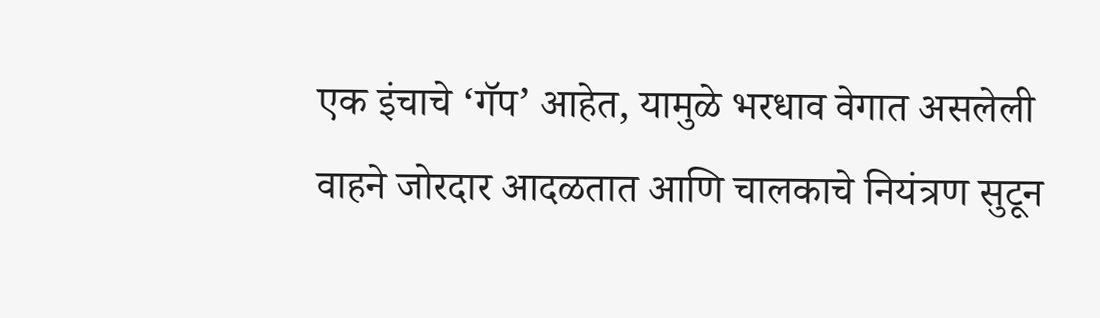एक इंचाचे ‘गॅप’ आहेत, यामुळे भरधाव वेगात असलेली वाहने जोरदार आदळतात आणि चालकाचे नियंत्रण सुटून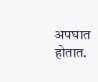अपघात होतात.